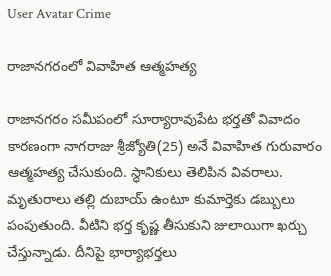User Avatar Crime

రాజానగరంలో వివాహిత ఆత్మహత్య

రాజానగరం సమీపంలో సూర్యారావుపేట భర్తతో వివాదం కారణంగా నాగరాజు శ్రీజ్యోతి(25) అనే వివాహిత గురువారం ఆత్మహత్య చేసుకుంది. స్ధానికులు తెలిపిన వివరాలు. మృతురాలు తల్లి దుబాయ్ ఉంటూ కుమార్తెకు డబ్బులు పంపుతుంది. వీటిని భర్త కృష్ణ తీసుకుని జులాయిగా ఖర్చు చేస్తున్నాడు. దీనిపై భార్యాభర్తలు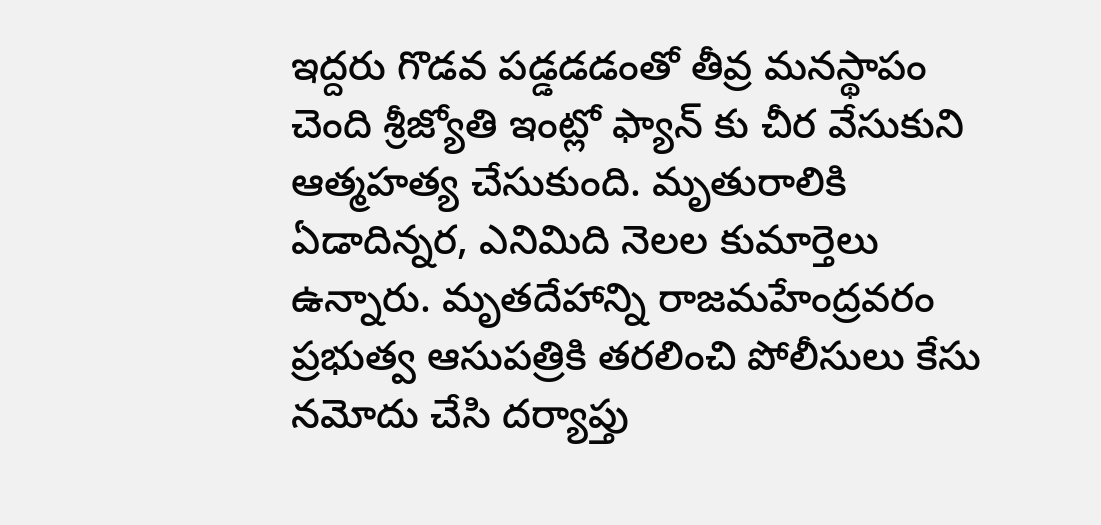ఇద్దరు గొడవ పడ్డడడంతో తీవ్ర మనస్థాపం చెంది శ్రీజ్యోతి ఇంట్లో ఫ్యాన్ కు చీర వేసుకుని ఆత్మహత్య చేసుకుంది. మృతురాలికి ఏడాదిన్నర, ఎనిమిది నెలల కుమార్తెలు ఉన్నారు. మృతదేహాన్ని రాజమహేంద్రవరం ప్రభుత్వ ఆసుపత్రికి తరలించి పోలీసులు కేసు నమోదు చేసి దర్యాప్తు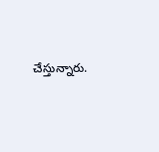చేస్తున్నారు.